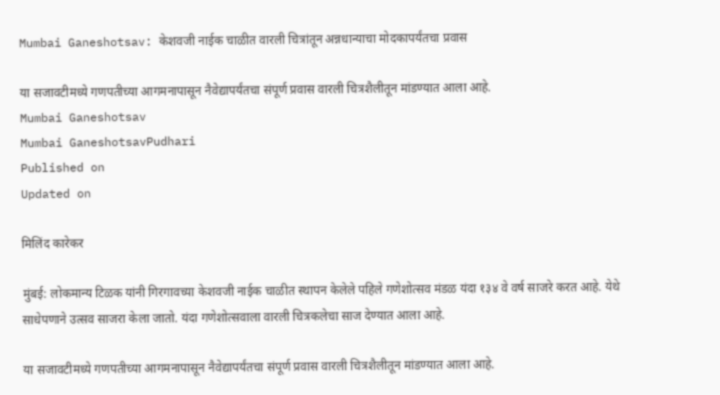Mumbai Ganeshotsav: केशवजी नाईक चाळीत वारली चित्रांतून अन्नधान्याचा मोदकापर्यंतचा प्रवास

या सजावटीमध्ये गणपतीच्या आगमनापासून नैवेद्यापर्यंतचा संपूर्ण प्रवास वारली चित्रशैलीतून मांडण्यात आला आहे.
Mumbai Ganeshotsav
Mumbai GaneshotsavPudhari
Published on
Updated on

मिलिंद कारेकर

मुंबई: लोकमान्य टिळक यांनी गिरगावच्या केशवजी नाईक चाळीत स्थापन केलेले पहिले गणेशोत्सव मंडळ यंदा १३४ वे वर्ष साजरे करत आहे. येथे साधेपणाने उत्सव साजरा केला जातो. यंदा गणेशोत्सवाला वारली चित्रकलेचा साज देण्यात आला आहे.

या सजावटीमध्ये गणपतीच्या आगमनापासून नैवेद्यापर्यंतचा संपूर्ण प्रवास वारली चित्रशैलीतून मांडण्यात आला आहे.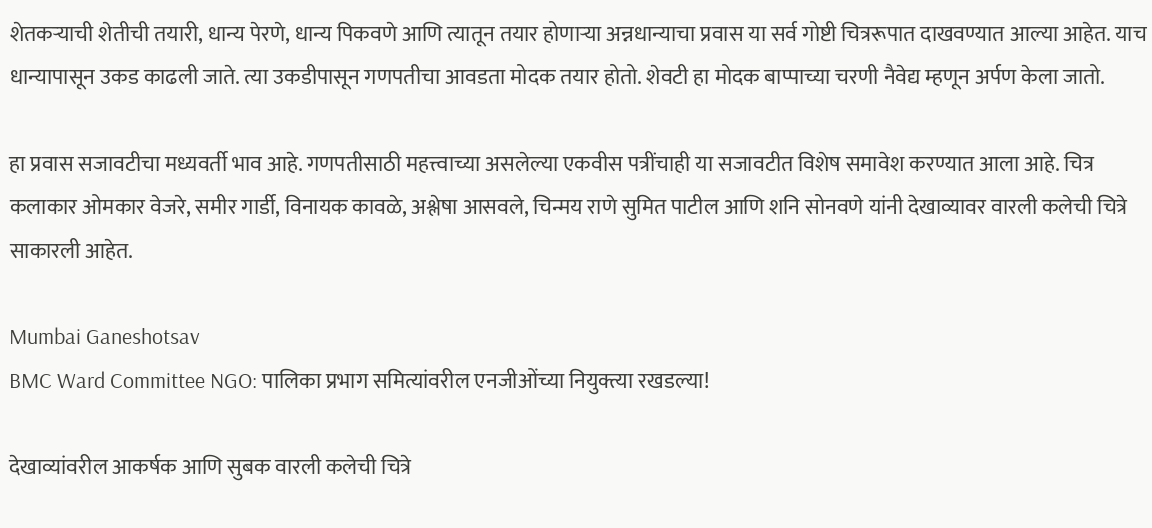शेतकऱ्याची शेतीची तयारी, धान्य पेरणे, धान्य पिकवणे आणि त्यातून तयार होणाऱ्या अन्नधान्याचा प्रवास या सर्व गोष्टी चित्ररूपात दाखवण्यात आल्या आहेत. याच धान्यापासून उकड काढली जाते. त्या उकडीपासून गणपतीचा आवडता मोदक तयार होतो. शेवटी हा मोदक बाप्पाच्या चरणी नैवेद्य म्हणून अर्पण केला जातो.

हा प्रवास सजावटीचा मध्यवर्ती भाव आहे. गणपतीसाठी महत्त्वाच्या असलेल्या एकवीस पत्रींचाही या सजावटीत विशेष समावेश करण्यात आला आहे. चित्र कलाकार ओमकार वेजरे, समीर गार्डी, विनायक कावळे, अश्लेषा आसवले, चिन्मय राणे सुमित पाटील आणि शनि सोनवणे यांनी देखाव्यावर वारली कलेची चित्रे साकारली आहेत.

Mumbai Ganeshotsav
BMC Ward Committee NGO: पालिका प्रभाग समित्यांवरील एनजीओंच्या नियुक्त्या रखडल्या!

देखाव्यांवरील आकर्षक आणि सुबक वारली कलेची चित्रे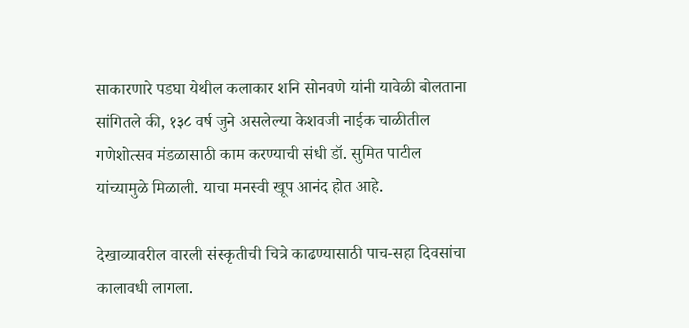साकारणारे पडघा येथील कलाकार शनि सोनवणे यांनी यावेळी बोलताना सांगितले की, १३८ वर्ष जुने असलेल्या केशवजी नाईक चाळीतील गणेशोत्सव मंडळासाठी काम करण्याची संधी डॉ. सुमित पाटील यांच्यामुळे मिळाली. याचा मनस्वी खूप आनंद होत आहे.

देखाव्यावरील वारली संस्कृतीची चित्रे काढण्यासाठी पाच-सहा दिवसांचा कालावधी लागला.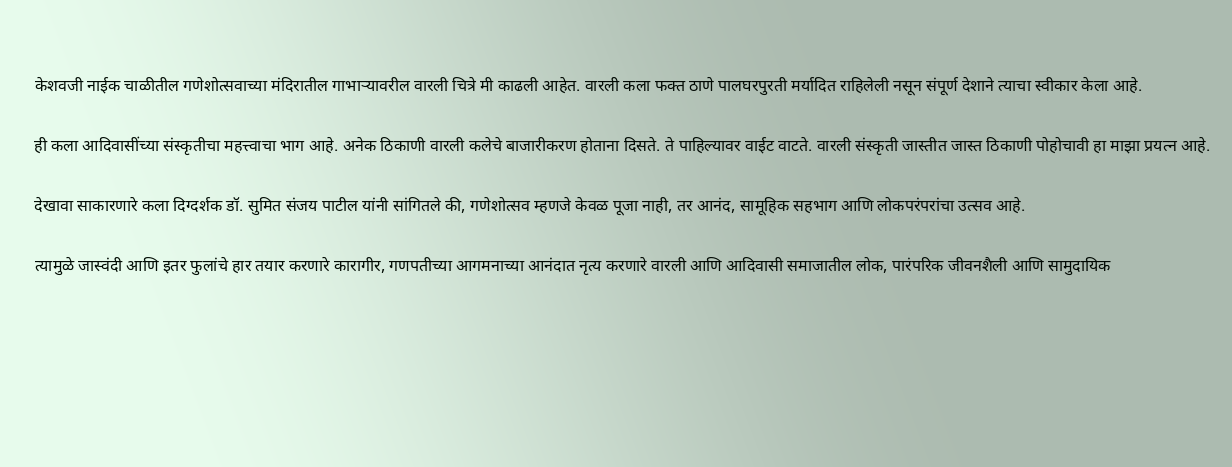केशवजी नाईक चाळीतील गणेशोत्सवाच्या मंदिरातील गाभाऱ्यावरील वारली चित्रे मी काढली आहेत. वारली कला फक्त ठाणे पालघरपुरती मर्यादित राहिलेली नसून संपूर्ण देशाने त्याचा स्वीकार केला आहे.

ही कला आदिवासींच्या संस्कृतीचा महत्त्वाचा भाग आहे. अनेक ठिकाणी वारली कलेचे बाजारीकरण होताना दिसते. ते पाहिल्यावर वाईट वाटते. वारली संस्कृती जास्तीत जास्त ठिकाणी पोहोचावी हा माझा प्रयत्न आहे.

देखावा साकारणारे कला दिग्दर्शक डॉ. सुमित संजय पाटील यांनी सांगितले की, गणेशोत्सव म्हणजे केवळ पूजा नाही, तर आनंद, सामूहिक सहभाग आणि लोकपरंपरांचा उत्सव आहे.

त्यामुळे जास्वंदी आणि इतर फुलांचे हार तयार करणारे कारागीर, गणपतीच्या आगमनाच्या आनंदात नृत्य करणारे वारली आणि आदिवासी समाजातील लोक, पारंपरिक जीवनशैली आणि सामुदायिक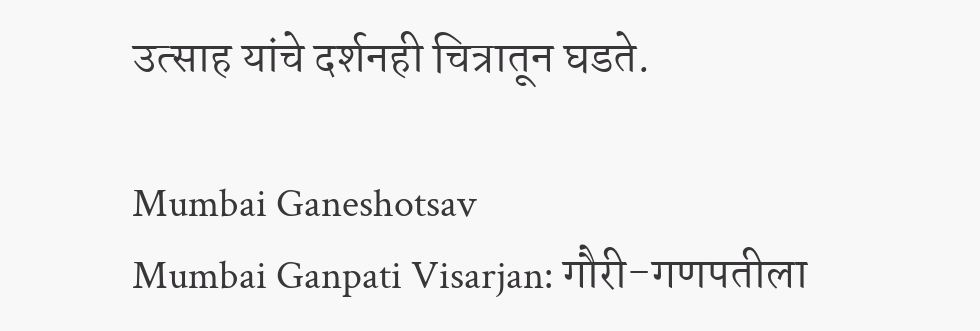उत्साह यांचे दर्शनही चित्रातून घडते.

Mumbai Ganeshotsav
Mumbai Ganpati Visarjan: गौरी-गणपतीला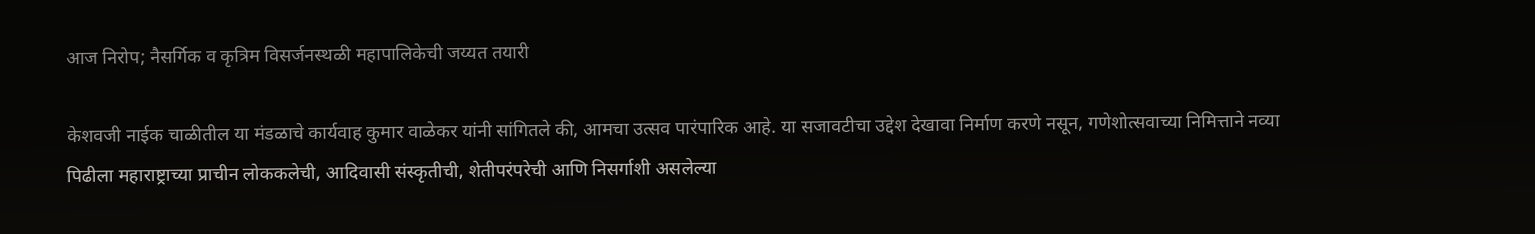आज निरोप; नैसर्गिक व कृत्रिम विसर्जनस्थळी महापालिकेची जय्यत तयारी

केशवजी नाईक चाळीतील या मंडळाचे कार्यवाह कुमार वाळेकर यांनी सांगितले की, आमचा उत्सव पारंपारिक आहे. या सजावटीचा उद्देश देखावा निर्माण करणे नसून, गणेशोत्सवाच्या निमित्ताने नव्या पिढीला महाराष्ट्राच्या प्राचीन लोककलेची, आदिवासी संस्कृतीची, शेतीपरंपरेची आणि निसर्गाशी असलेल्या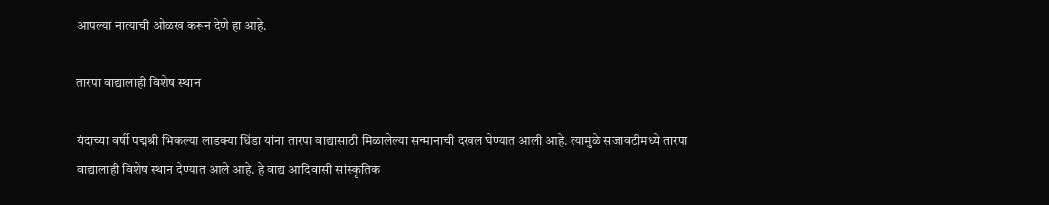आपल्या नात्याची ओळख करून देणे हा आहे.

तारपा वाद्यालाही विशेष स्थान

यंदाच्या वर्षी पद्मश्री भिकल्या लाडक्या धिंडा यांना तारपा वाद्यासाठी मिळालेल्या सन्मानाची दखल घेण्यात आली आहे. त्यामुळे सजावटीमध्ये तारपा वाद्यालाही विशेष स्थान देण्यात आले आहे. हे वाद्य आदिवासी सांस्कृतिक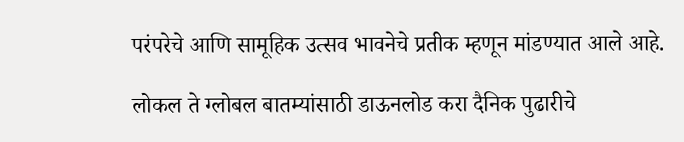परंपरेचे आणि सामूहिक उत्सव भावनेचे प्रतीक म्हणून मांडण्यात आले आहे.

लोकल ते ग्लोबल बातम्यांसाठी डाऊनलोड करा दैनिक पुढारीचे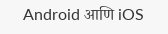Android आणि iOS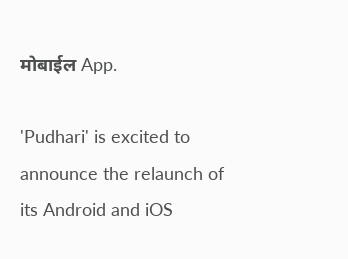मोबाईल App.

'Pudhari' is excited to announce the relaunch of its Android and iOS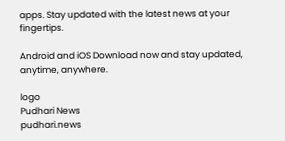apps. Stay updated with the latest news at your fingertips.

Android and iOS Download now and stay updated, anytime, anywhere.

logo
Pudhari News
pudhari.news